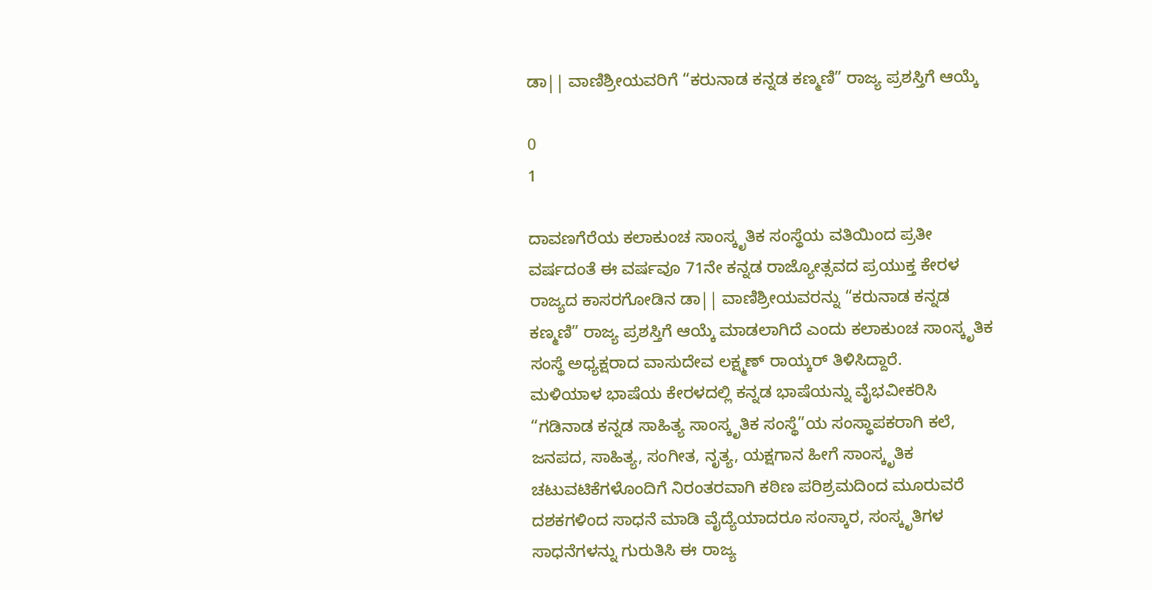ಡಾ|| ವಾಣಿಶ್ರೀಯವರಿಗೆ “ಕರುನಾಡ ಕನ್ನಡ ಕಣ್ಮಣಿ” ರಾಜ್ಯ ಪ್ರಶಸ್ತಿಗೆ ಆಯ್ಕೆ

0
1

ದಾವಣಗೆರೆಯ ಕಲಾಕುಂಚ ಸಾಂಸ್ಕೃತಿಕ ಸಂಸ್ಥೆಯ ವತಿಯಿಂದ ಪ್ರತೀ ವರ್ಷದಂತೆ ಈ ವರ್ಷವೂ 71ನೇ ಕನ್ನಡ ರಾಜ್ಯೋತ್ಸವದ ಪ್ರಯುಕ್ತ ಕೇರಳ ರಾಜ್ಯದ ಕಾಸರಗೋಡಿನ ಡಾ|| ವಾಣಿಶ್ರೀಯವರನ್ನು “ಕರುನಾಡ ಕನ್ನಡ ಕಣ್ಮಣಿ” ರಾಜ್ಯ ಪ್ರಶಸ್ತಿಗೆ ಆಯ್ಕೆ ಮಾಡಲಾಗಿದೆ ಎಂದು ಕಲಾಕುಂಚ ಸಾಂಸ್ಕೃತಿಕ ಸಂಸ್ಥೆ ಅಧ್ಯಕ್ಷರಾದ ವಾಸುದೇವ ಲಕ್ಷ್ಮಣ್‌ ರಾಯ್ಕರ್ ತಿಳಿಸಿದ್ದಾರೆ.
ಮಳಿಯಾಳ ಭಾಷೆಯ ಕೇರಳದಲ್ಲಿ ಕನ್ನಡ ಭಾಷೆಯನ್ನು ವೈಭವೀಕರಿಸಿ “ಗಡಿನಾಡ ಕನ್ನಡ ಸಾಹಿತ್ಯ ಸಾಂಸ್ಕೃತಿಕ ಸಂಸ್ಥೆ”ಯ ಸಂಸ್ಥಾಪಕರಾಗಿ ಕಲೆ, ಜನಪದ, ಸಾಹಿತ್ಯ, ಸಂಗೀತ, ನೃತ್ಯ, ಯಕ್ಷಗಾನ ಹೀಗೆ ಸಾಂಸ್ಕೃತಿಕ ಚಟುವಟಿಕೆಗಳೊಂದಿಗೆ ನಿರಂತರವಾಗಿ ಕಠಿಣ ಪರಿಶ್ರಮದಿಂದ ಮೂರುವರೆ ದಶಕಗಳಿಂದ ಸಾಧನೆ ಮಾಡಿ ವೈದ್ಯೆಯಾದರೂ ಸಂಸ್ಕಾರ, ಸಂಸ್ಕೃತಿಗಳ ಸಾಧನೆಗಳನ್ನು ಗುರುತಿಸಿ ಈ ರಾಜ್ಯ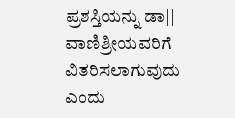ಪ್ರಶಸ್ತಿಯನ್ನು ಡಾ|| ವಾಣಿಶ್ರೀಯವರಿಗೆ ವಿತರಿಸಲಾಗುವುದು ಎಂದು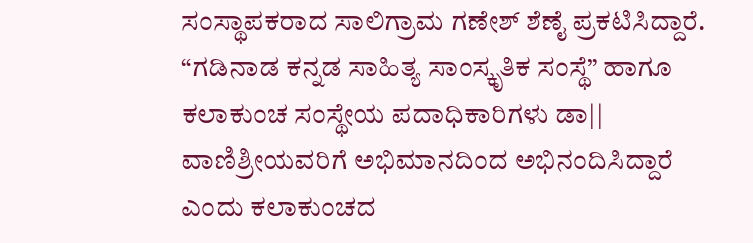ಸಂಸ್ಥಾಪಕರಾದ ಸಾಲಿಗ್ರಾಮ ಗಣೇಶ್ ಶೆಣೈ ಪ್ರಕಟಿಸಿದ್ದಾರೆ.
“ಗಡಿನಾಡ ಕನ್ನಡ ಸಾಹಿತ್ಯ ಸಾಂಸ್ಕೃತಿಕ ಸಂಸ್ಥೆ” ಹಾಗೂ ಕಲಾಕುಂಚ ಸಂಸ್ಥೇಯ ಪದಾಧಿಕಾರಿಗಳು ಡಾ|| ವಾಣಿಶ್ರೀಯವರಿಗೆ ಅಭಿಮಾನದಿಂದ ಅಭಿನಂದಿಸಿದ್ದಾರೆ ಎಂದು ಕಲಾಕುಂಚದ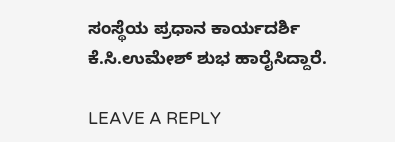ಸಂಸ್ಥೆಯ ಪ್ರಧಾನ ಕಾರ್ಯದರ್ಶಿ ಕೆ.ಸಿ.ಉಮೇಶ್ ಶುಭ ಹಾರೈಸಿದ್ದಾರೆ.

LEAVE A REPLY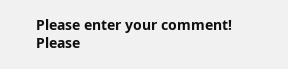Please enter your comment!
Please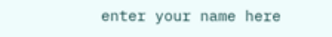enter your name here